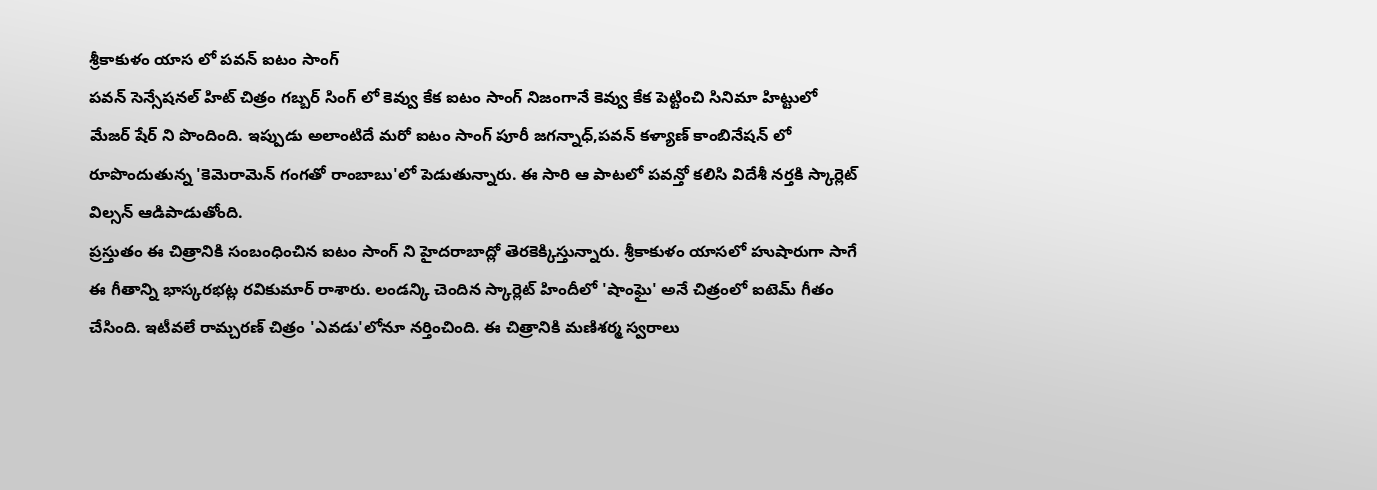శ్రీకాకుళం యాస లో పవన్ ఐటం సాంగ్
పవన్ సెన్సేషనల్ హిట్ చిత్రం గబ్బర్ సింగ్ లో కెవ్వు కేక ఐటం సాంగ్ నిజంగానే కెవ్వు కేక పెట్టించి సినిమా హిట్టులో మేజర్ షేర్ ని పొందింది. ఇప్పుడు అలాంటిదే మరో ఐటం సాంగ్ పూరీ జగన్నాధ్,పవన్ కళ్యాణ్ కాంబినేషన్ లో రూపొందుతున్న 'కెమెరామెన్ గంగతో రాంబాబు'లో పెడుతున్నారు. ఈ సారి ఆ పాటలో పవన్తో కలిసి విదేశీ నర్తకి స్కార్లెట్ విల్సన్ ఆడిపాడుతోంది.
ప్రస్తుతం ఈ చిత్రానికి సంబంధించిన ఐటం సాంగ్ ని హైదరాబాద్లో తెరకెక్కిస్తున్నారు. శ్రీకాకుళం యాసలో హుషారుగా సాగే ఈ గీతాన్ని భాస్కరభట్ల రవికుమార్ రాశారు. లండన్కి చెందిన స్కార్లెట్ హిందీలో 'షాంఘై' అనే చిత్రంలో ఐటెమ్ గీతం చేసింది. ఇటీవలే రామ్చరణ్ చిత్రం 'ఎవడు'లోనూ నర్తించింది. ఈ చిత్రానికి మణిశర్మ స్వరాలు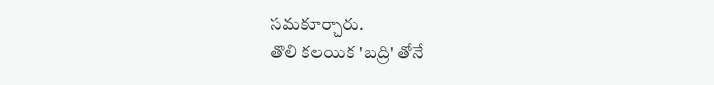సమకూర్చారు.
తొలి కలయిక 'బద్రి' తోనే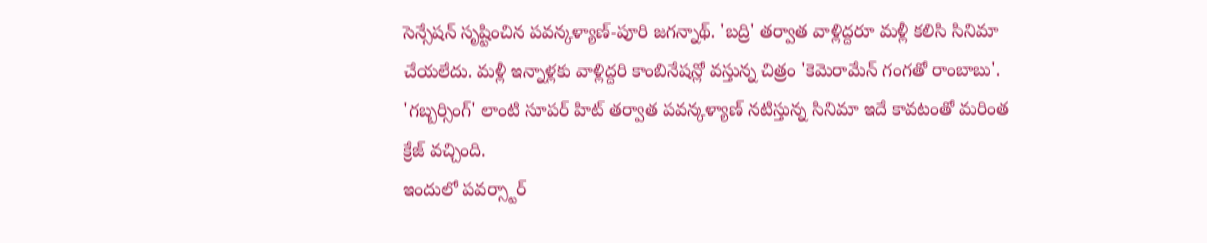సెన్సేషన్ సృష్టించిన పవన్కళ్యాణ్-పూరి జగన్నాథ్. 'బద్రి' తర్వాత వాళ్లిద్దరూ మళ్లీ కలిసి సినిమా చేయలేదు. మళ్లీ ఇన్నాళ్లకు వాళ్లిద్దరి కాంబినేషన్లో వస్తున్న చిత్రం 'కెమెరామేన్ గంగతో రాంబాబు'. 'గబ్బర్సింగ్' లాంటి సూపర్ హిట్ తర్వాత పవన్కళ్యాణ్ నటిస్తున్న సినిమా ఇదే కావటంతో మరింత క్రేజ్ వచ్చింది.
ఇందులో పవర్స్టార్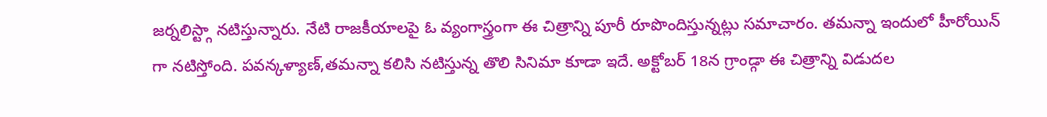జర్నలిస్ట్గా నటిస్తున్నారు. నేటి రాజకీయాలపై ఓ వ్యంగాస్త్రంగా ఈ చిత్రాన్ని పూరీ రూపొందిస్తున్నట్లు సమాచారం. తమన్నా ఇందులో హీరోయిన్ గా నటిస్తోంది. పవన్కళ్యాణ్,తమన్నా కలిసి నటిస్తున్న తొలి సినిమా కూడా ఇదే. అక్టోబర్ 18న గ్రాండ్గా ఈ చిత్రాన్ని విడుదల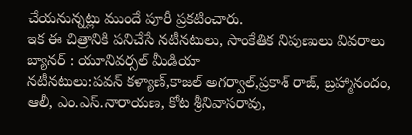చేయనున్నట్లు ముందే పూరీ ప్రకటించారు.
ఇక ఈ చిత్రానికి పనిచేసే నటీనటులు, సాంకేతిక నిపుణులు వివరాలు
బ్యానర్ : యూనివర్సల్ మీడియా
నటీనటులు:పవన్ కళ్యాణ్,కాజల్ అగర్వాల్,ప్రకాశ్ రాజ్, బ్రహ్మానందం, ఆలీ, ఎం.ఎస్.నారాయణ, కోట శ్రీనివాసరావు,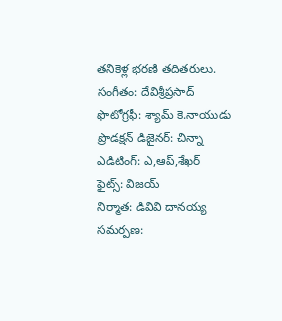తనికెళ్ల భరణి తదితరులు.
సంగీతం: దేవిశ్రీప్రసాద్
ఫొటోగ్రఫీ: శ్యామ్ కె.నాయుడు
ప్రొడక్షన్ డిజైనర్: చిన్నా
ఎడిటింగ్: ఎ,ఆప్,శేఖర్
ఫైట్స్: విజయ్
నిర్మాత: డివివి దానయ్య
సమర్పణ: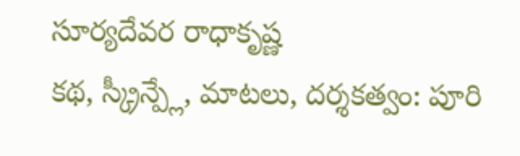సూర్యదేవర రాధాకృష్ణ
కథ, స్క్రీన్ప్లే, మాటలు, దర్శకత్వం: పూరి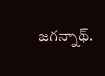జగన్నాథ్.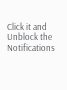Click it and Unblock the Notifications